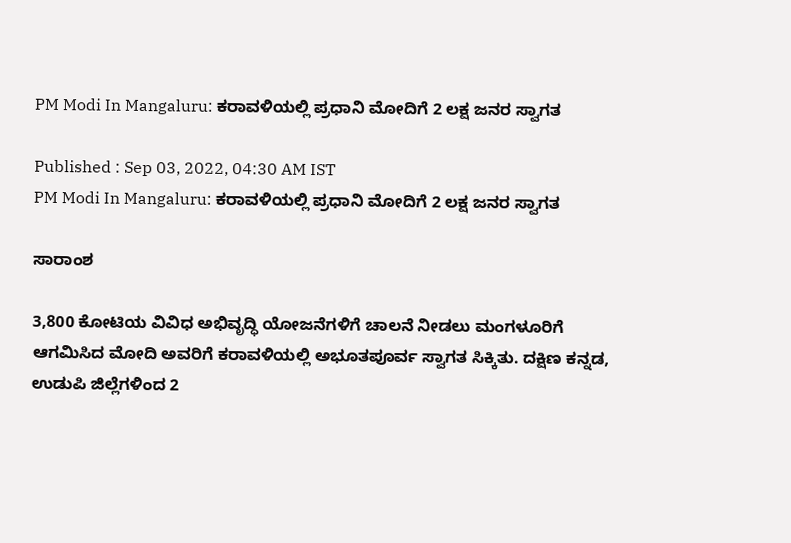PM Modi In Mangaluru: ಕರಾವಳಿಯಲ್ಲಿ ಪ್ರಧಾನಿ ಮೋದಿಗೆ 2 ಲಕ್ಷ ಜನರ ಸ್ವಾಗತ

Published : Sep 03, 2022, 04:30 AM IST
PM Modi In Mangaluru: ಕರಾವಳಿಯಲ್ಲಿ ಪ್ರಧಾನಿ ಮೋದಿಗೆ 2 ಲಕ್ಷ ಜನರ ಸ್ವಾಗತ

ಸಾರಾಂಶ

3,800 ಕೋಟಿಯ ವಿವಿಧ ಅಭಿವೃದ್ಧಿ ಯೋಜನೆಗಳಿಗೆ ಚಾಲನೆ ನೀಡಲು ಮಂಗಳೂರಿಗೆ ಆಗಮಿಸಿದ ಮೋದಿ ಅವರಿಗೆ ಕರಾವಳಿಯಲ್ಲಿ ಅಭೂತಪೂರ್ವ ಸ್ವಾಗತ ಸಿಕ್ಕಿತು. ದಕ್ಷಿಣ ಕನ್ನಡ, ಉಡುಪಿ ಜಿಲ್ಲೆಗಳಿಂದ 2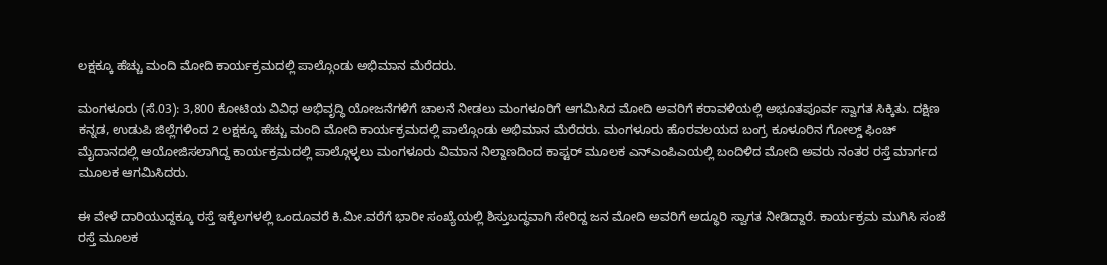ಲಕ್ಷಕ್ಕೂ ಹೆಚ್ಚು ಮಂದಿ ಮೋದಿ ಕಾರ್ಯಕ್ರಮದಲ್ಲಿ ಪಾಲ್ಗೊಂಡು ಅಭಿಮಾನ ಮೆರೆದರು.

ಮಂಗಳೂರು (ಸೆ.03): 3,800 ಕೋಟಿಯ ವಿವಿಧ ಅಭಿವೃದ್ಧಿ ಯೋಜನೆಗಳಿಗೆ ಚಾಲನೆ ನೀಡಲು ಮಂಗಳೂರಿಗೆ ಆಗಮಿಸಿದ ಮೋದಿ ಅವರಿಗೆ ಕರಾವಳಿಯಲ್ಲಿ ಅಭೂತಪೂರ್ವ ಸ್ವಾಗತ ಸಿಕ್ಕಿತು. ದಕ್ಷಿಣ ಕನ್ನಡ, ಉಡುಪಿ ಜಿಲ್ಲೆಗಳಿಂದ 2 ಲಕ್ಷಕ್ಕೂ ಹೆಚ್ಚು ಮಂದಿ ಮೋದಿ ಕಾರ್ಯಕ್ರಮದಲ್ಲಿ ಪಾಲ್ಗೊಂಡು ಅಭಿಮಾನ ಮೆರೆದರು. ಮಂಗಳೂರು ಹೊರವಲಯದ ಬಂಗ್ರ ಕೂಳೂರಿನ ಗೋಲ್ಡ್‌ ಫಿಂಚ್‌ ಮೈದಾನದಲ್ಲಿ ಆಯೋಜಿಸಲಾಗಿದ್ದ ಕಾರ್ಯಕ್ರಮದಲ್ಲಿ ಪಾಲ್ಗೊಳ್ಳಲು ಮಂಗಳೂರು ವಿಮಾನ ನಿಲ್ದಾಣದಿಂದ ಕಾಪ್ಟರ್‌ ಮೂಲಕ ಎನ್‌ಎಂಪಿಎಯಲ್ಲಿ ಬಂದಿಳಿದ ಮೋದಿ ಅವರು ನಂತರ ರಸ್ತೆ ಮಾರ್ಗದ ಮೂಲಕ ಆಗಮಿಸಿದರು.

ಈ ವೇಳೆ ದಾರಿಯುದ್ದಕ್ಕೂ ರಸ್ತೆ ಇಕ್ಕೆಲಗಳಲ್ಲಿ ಒಂದೂವರೆ ಕಿ.ಮೀ.ವರೆಗೆ ಭಾರೀ ಸಂಖ್ಯೆಯಲ್ಲಿ ಶಿಸ್ತುಬದ್ಧವಾಗಿ ಸೇರಿದ್ದ ಜನ ಮೋದಿ ಅವರಿಗೆ ಅದ್ಧೂರಿ ಸ್ವಾಗತ ನೀಡಿದ್ದಾರೆ. ಕಾರ್ಯಕ್ರಮ ಮುಗಿಸಿ ಸಂಜೆ ರಸ್ತೆ ಮೂಲಕ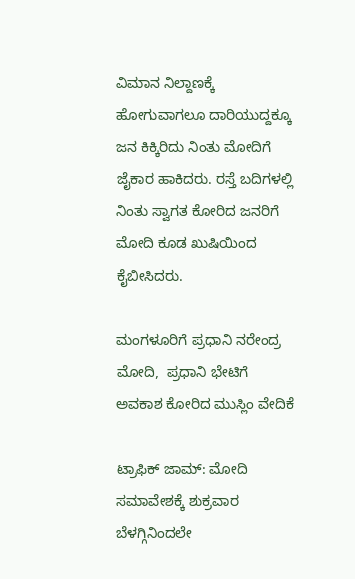ವಿಮಾನ ನಿಲ್ದಾಣಕ್ಕೆ ಹೋಗುವಾಗಲೂ ದಾರಿಯುದ್ದಕ್ಕೂ ಜನ ಕಿಕ್ಕಿರಿದು ನಿಂತು ಮೋದಿಗೆ ಜೈಕಾರ ಹಾಕಿದರು. ರಸ್ತೆ ಬದಿಗಳಲ್ಲಿ ನಿಂತು ಸ್ವಾಗತ ಕೋರಿದ ಜನರಿಗೆ ಮೋದಿ ಕೂಡ ಖುಷಿಯಿಂದ ಕೈಬೀಸಿದರು.

ಮಂಗಳೂರಿಗೆ ಪ್ರಧಾನಿ ನರೇಂದ್ರ ಮೋದಿ,  ಪ್ರಧಾನಿ ಭೇಟಿಗೆ ಅವಕಾಶ ಕೋರಿದ ಮುಸ್ಲಿಂ ವೇದಿಕೆ

ಟ್ರಾಫಿಕ್‌ ಜಾಮ್‌: ಮೋದಿ ಸಮಾವೇಶಕ್ಕೆ ಶುಕ್ರವಾರ ಬೆಳಗ್ಗಿನಿಂದಲೇ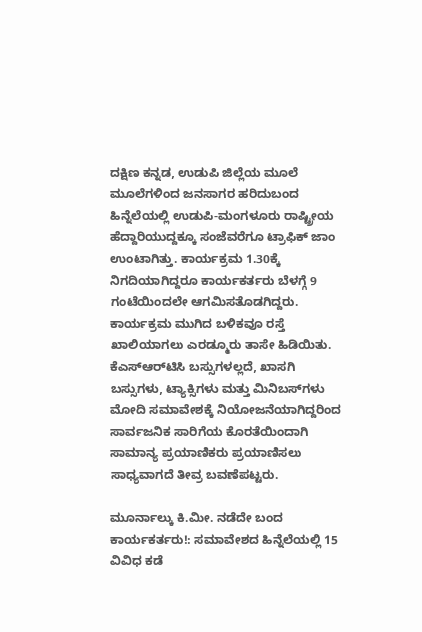ದಕ್ಷಿಣ ಕನ್ನಡ, ಉಡುಪಿ ಜಿಲ್ಲೆಯ ಮೂಲೆ ಮೂಲೆಗಳಿಂದ ಜನಸಾಗರ ಹರಿದುಬಂದ ಹಿನ್ನೆಲೆಯಲ್ಲಿ ಉಡುಪಿ-ಮಂಗಳೂರು ರಾಷ್ಟ್ರೀಯ ಹೆದ್ದಾರಿಯುದ್ದಕ್ಕೂ ಸಂಜೆವರೆಗೂ ಟ್ರಾಫಿಕ್‌ ಜಾಂ ಉಂಟಾಗಿತ್ತು. ಕಾರ್ಯಕ್ರಮ 1.30ಕ್ಕೆ ನಿಗದಿಯಾಗಿದ್ದರೂ ಕಾರ್ಯಕರ್ತರು ಬೆಳಗ್ಗೆ 9 ಗಂಟೆಯಿಂದಲೇ ಆಗಮಿಸತೊಡಗಿದ್ದರು. ಕಾರ್ಯಕ್ರಮ ಮುಗಿದ ಬಳಿಕವೂ ರಸ್ತೆ ಖಾಲಿಯಾಗಲು ಎರಡ್ಮೂರು ತಾಸೇ ಹಿಡಿಯಿತು. ಕೆಎಸ್‌ಆರ್‌ಟಿಸಿ ಬಸ್ಸುಗಳಲ್ಲದೆ, ಖಾಸಗಿ ಬಸ್ಸುಗಳು, ಟ್ಯಾಕ್ಸಿಗಳು ಮತ್ತು ಮಿನಿಬಸ್‌ಗಳು ಮೋದಿ ಸಮಾವೇಶಕ್ಕೆ ನಿಯೋಜನೆಯಾಗಿದ್ದರಿಂದ ಸಾರ್ವಜನಿಕ ಸಾರಿಗೆಯ ಕೊರತೆಯಿಂದಾಗಿ ಸಾಮಾನ್ಯ ಪ್ರಯಾಣಿಕರು ಪ್ರಯಾಣಿಸಲು ಸಾಧ್ಯವಾಗದೆ ತೀವ್ರ ಬವಣೆಪಟ್ಟರು.

ಮೂರ್ನಾಲ್ಕು ಕಿ.ಮೀ. ನಡೆದೇ ಬಂದ ಕಾರ್ಯಕರ್ತರು!: ಸಮಾವೇಶದ ಹಿನ್ನೆಲೆಯಲ್ಲಿ 15 ವಿವಿಧ ಕಡೆ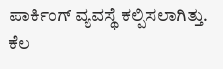ಪಾರ್ಕಿಂಗ್‌ ವ್ಯವಸ್ಥೆ ಕಲ್ಪಿಸಲಾಗಿತ್ತು. ಕೆಲ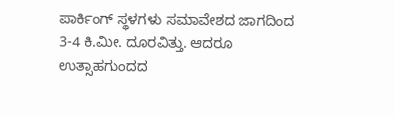ಪಾರ್ಕಿಂಗ್‌ ಸ್ಥಳಗಳು ಸಮಾವೇಶದ ಜಾಗದಿಂದ 3-4 ಕಿ.ಮೀ. ದೂರವಿತ್ತು. ಆದರೂ ಉತ್ಸಾಹಗುಂದದ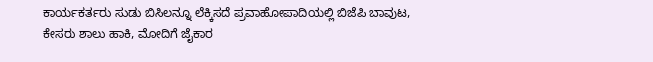ಕಾರ್ಯಕರ್ತರು ಸುಡು ಬಿಸಿಲನ್ನೂ ಲೆಕ್ಕಿಸದೆ ಪ್ರವಾಹೋಪಾದಿಯಲ್ಲಿ ಬಿಜೆಪಿ ಬಾವುಟ, ಕೇಸರು ಶಾಲು ಹಾಕಿ, ಮೋದಿಗೆ ಜೈಕಾರ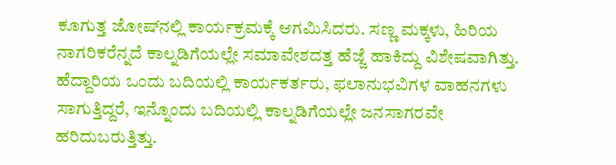ಕೂಗುತ್ತ ಜೋಷ್‌ನಲ್ಲಿ ಕಾರ್ಯಕ್ರಮಕ್ಕೆ ಆಗಮಿಸಿದರು. ಸಣ್ಣ ಮಕ್ಕಳು, ಹಿರಿಯ ನಾಗರಿಕರೆನ್ನದೆ ಕಾಲ್ನಡಿಗೆಯಲ್ಲೇ ಸಮಾವೇಶದತ್ತ ಹೆಜ್ಜೆ ಹಾಕಿದ್ದು ವಿಶೇಷವಾಗಿತ್ತು. ಹೆದ್ದಾರಿಯ ಒಂದು ಬದಿಯಲ್ಲಿ ಕಾರ್ಯಕರ್ತರು, ಫಲಾನುಭವಿಗಳ ವಾಹನಗಳು ಸಾಗುತ್ತಿದ್ದರೆ, ಇನ್ನೊಂದು ಬದಿಯಲ್ಲಿ ಕಾಲ್ನಡಿಗೆಯಲ್ಲೇ ಜನಸಾಗರವೇ ಹರಿದುಬರುತ್ತಿತ್ತು.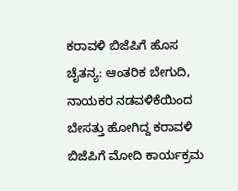ಕರಾವಳಿ ಬಿಜೆಪಿಗೆ ಹೊಸ ಚೈತನ್ಯ: ಆಂತರಿಕ ಬೇಗುದಿ, ನಾಯಕರ ನಡವಳಿಕೆಯಿಂದ ಬೇಸತ್ತು ಹೋಗಿದ್ದ ಕರಾವಳಿ ಬಿಜೆಪಿಗೆ ಮೋದಿ ಕಾರ್ಯಕ್ರಮ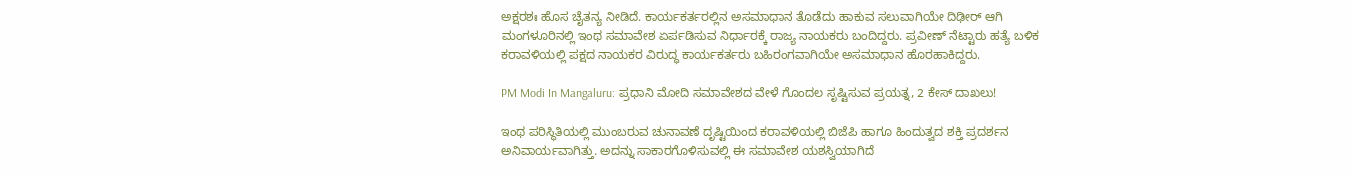ಅಕ್ಷರಶಃ ಹೊಸ ಚೈತನ್ಯ ನೀಡಿದೆ. ಕಾರ್ಯಕರ್ತರಲ್ಲಿನ ಅಸಮಾಧಾನ ತೊಡೆದು ಹಾಕುವ ಸಲುವಾಗಿಯೇ ದಿಢೀರ್‌ ಆಗಿ ಮಂಗಳೂರಿನಲ್ಲಿ ಇಂಥ ಸಮಾವೇಶ ಏರ್ಪಡಿಸುವ ನಿರ್ಧಾರಕ್ಕೆ ರಾಜ್ಯ ನಾಯಕರು ಬಂದಿದ್ದರು. ಪ್ರವೀಣ್‌ ನೆಟ್ಟಾರು ಹತ್ಯೆ ಬಳಿಕ ಕರಾವಳಿಯಲ್ಲಿ ಪಕ್ಷದ ನಾಯಕರ ವಿರುದ್ಧ ಕಾರ್ಯಕರ್ತರು ಬಹಿರಂಗವಾಗಿಯೇ ಅಸಮಾಧಾನ ಹೊರಹಾಕಿದ್ದರು.

PM Modi In Mangaluru: ಪ್ರಧಾನಿ ಮೋದಿ ಸಮಾವೇಶದ ವೇಳೆ ಗೊಂದಲ ಸೃಷ್ಟಿಸುವ ಪ್ರಯತ್ನ, 2 ಕೇಸ್‌ ದಾಖಲು!

ಇಂಥ ಪರಿಸ್ಥಿತಿಯಲ್ಲಿ ಮುಂಬರುವ ಚುನಾವಣೆ ದೃಷ್ಟಿಯಿಂದ ಕರಾವಳಿಯಲ್ಲಿ ಬಿಜೆಪಿ ಹಾಗೂ ಹಿಂದುತ್ವದ ಶಕ್ತಿ ಪ್ರದರ್ಶನ ಅನಿವಾರ್ಯವಾಗಿತ್ತು. ಅದನ್ನು ಸಾಕಾರಗೊಳಿಸುವಲ್ಲಿ ಈ ಸಮಾವೇಶ ಯಶಸ್ವಿಯಾಗಿದೆ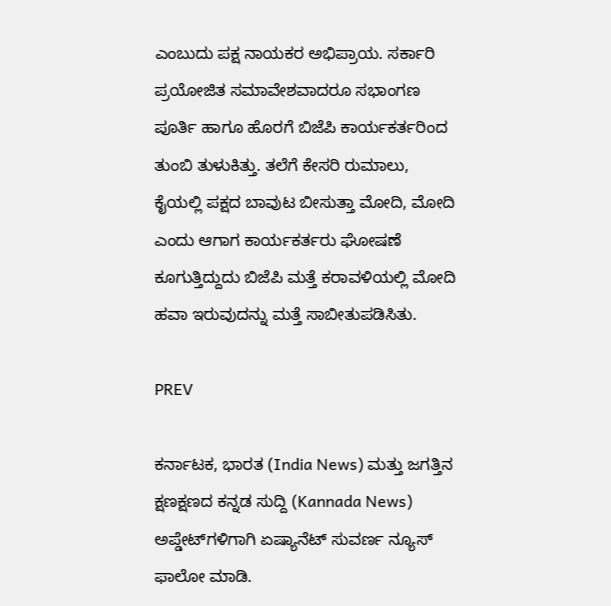ಎಂಬುದು ಪಕ್ಷ ನಾಯಕರ ಅಭಿಪ್ರಾಯ. ಸರ್ಕಾರಿ ಪ್ರಯೋಜಿತ ಸಮಾವೇಶವಾದರೂ ಸಭಾಂಗಣ ಪೂರ್ತಿ ಹಾಗೂ ಹೊರಗೆ ಬಿಜೆಪಿ ಕಾರ್ಯಕರ್ತರಿಂದ ತುಂಬಿ ತುಳುಕಿತ್ತು. ತಲೆಗೆ ಕೇಸರಿ ರುಮಾಲು, ಕೈಯಲ್ಲಿ ಪಕ್ಷದ ಬಾವುಟ ಬೀಸುತ್ತಾ ಮೋದಿ, ಮೋದಿ ಎಂದು ಆಗಾಗ ಕಾರ್ಯಕರ್ತರು ಘೋಷಣೆ ಕೂಗುತ್ತಿದ್ದುದು ಬಿಜೆಪಿ ಮತ್ತೆ ಕರಾವಳಿಯಲ್ಲಿ ಮೋದಿ ಹವಾ ಇರುವುದನ್ನು ಮತ್ತೆ ಸಾಬೀತುಪಡಿಸಿತು.

PREV

ಕರ್ನಾಟಕ, ಭಾರತ (India News) ಮತ್ತು ಜಗತ್ತಿನ ಕ್ಷಣಕ್ಷಣದ ಕನ್ನಡ ಸುದ್ದಿ (Kannada News) ಅಪ್ಡೇಟ್‌ಗಳಿಗಾಗಿ ಏಷ್ಯಾನೆಟ್ ಸುವರ್ಣ ನ್ಯೂಸ್‌ ಫಾಲೋ ಮಾಡಿ.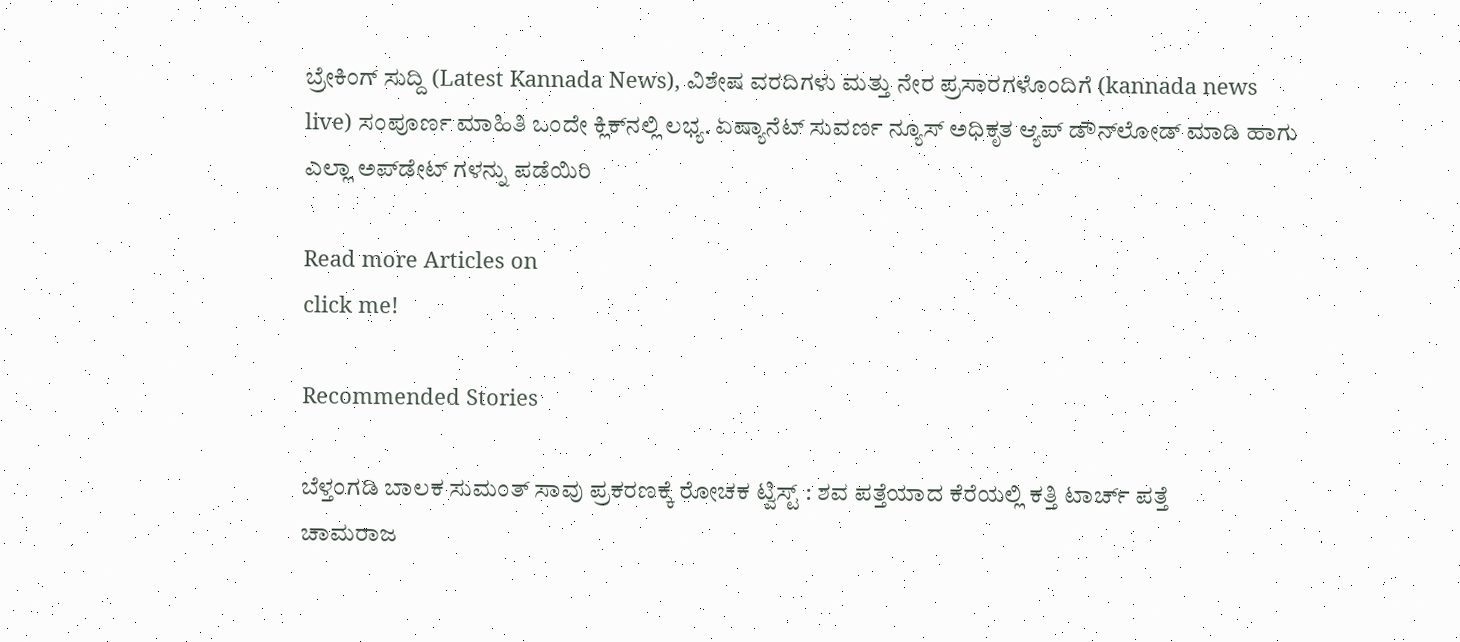ಬ್ರೇಕಿಂಗ್ ಸುದ್ದಿ (Latest Kannada News), ವಿಶೇಷ ವರದಿಗಳು ಮತ್ತು ನೇರ ಪ್ರಸಾರಗಳೊಂದಿಗೆ (kannada news live) ಸಂಪೂರ್ಣ ಮಾಹಿತಿ ಒಂದೇ ಕ್ಲಿಕ್‌ನಲ್ಲಿ ಲಭ್ಯ. ಏಷ್ಯಾನೆಟ್ ಸುವರ್ಣ ನ್ಯೂಸ್ ಅಧಿಕೃತ ಆ್ಯಪ್ ಡೌನ್‌ಲೋಡ್ ಮಾಡಿ ಹಾಗು ಎಲ್ಲಾ ಅಪ್‌ಡೇಟ್ ಗಳನ್ನು ಪಡೆಯಿರಿ

Read more Articles on
click me!

Recommended Stories

ಬೆಳ್ತಂಗಡಿ ಬಾಲಕ ಸುಮಂತ್ ಸಾವು ಪ್ರಕರಣಕ್ಕೆ ರೋಚಕ ಟ್ವಿಸ್ಟ್ : ಶವ ಪತ್ತೆಯಾದ ಕೆರೆಯಲ್ಲಿ ಕತ್ತಿ ಟಾರ್ಚ್ ಪತ್ತೆ
ಚಾಮರಾಜ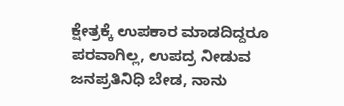ಕ್ಷೇತ್ರಕ್ಕೆ ಉಪಕಾರ ಮಾಡದಿದ್ದರೂ ಪರವಾಗಿಲ್ಲ, ಉಪದ್ರ ನೀಡುವ ಜನಪ್ರತಿನಿಧಿ ಬೇಡ, ನಾನು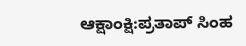ಆಕ್ಷಾಂಕ್ಷಿ:ಪ್ರತಾಪ್ ಸಿಂಹ